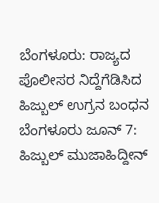ಬೆಂಗಳೂರು: ರಾಜ್ಯದ ಪೊಲೀಸರ ನಿದ್ದೆಗೆಡಿಸಿದ ಹಿಜ್ಬುಲ್ ಉಗ್ರನ ಬಂಧನ
ಬೆಂಗಳೂರು ಜೂನ್ 7: ಹಿಜ್ಬುಲ್ ಮುಜಾಹಿದ್ದೀನ್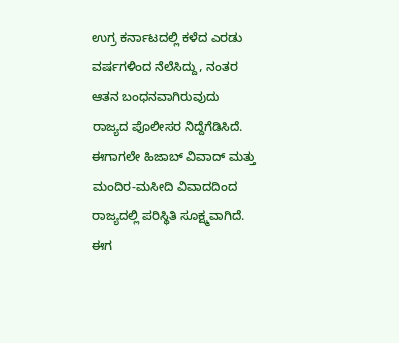ಉಗ್ರ ಕರ್ನಾಟದಲ್ಲಿ ಕಳೆದ ಎರಡು ವರ್ಷಗಳಿಂದ ನೆಲೆಸಿದ್ದು, ನಂತರ ಆತನ ಬಂಧನವಾಗಿರುವುದು ರಾಜ್ಯದ ಪೊಲೀಸರ ನಿದ್ದೆಗೆಡಿಸಿದೆ.
ಈಗಾಗಲೇ ಹಿಜಾಬ್ ವಿವಾದ್ ಮತ್ತು ಮಂದಿರ-ಮಸೀದಿ ವಿವಾದದಿಂದ ರಾಜ್ಯದಲ್ಲಿ ಪರಿಸ್ಥಿತಿ ಸೂಕ್ಷ್ಮವಾಗಿದೆ. ಈಗ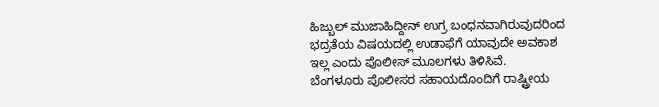ಹಿಜ್ಬುಲ್ ಮುಜಾಹಿದ್ದೀನ್ ಉಗ್ರ ಬಂಧನವಾಗಿರುವುದರಿಂದ ಭದ್ರತೆಯ ವಿಷಯದಲ್ಲಿ ಉಡಾಫೆಗೆ ಯಾವುದೇ ಅವಕಾಶ ಇಲ್ಲ ಎಂದು ಪೊಲೀಸ್ ಮೂಲಗಳು ತಿಳಿಸಿವೆ.
ಬೆಂಗಳೂರು ಪೊಲೀಸರ ಸಹಾಯದೊಂದಿಗೆ ರಾಷ್ಟ್ರೀಯ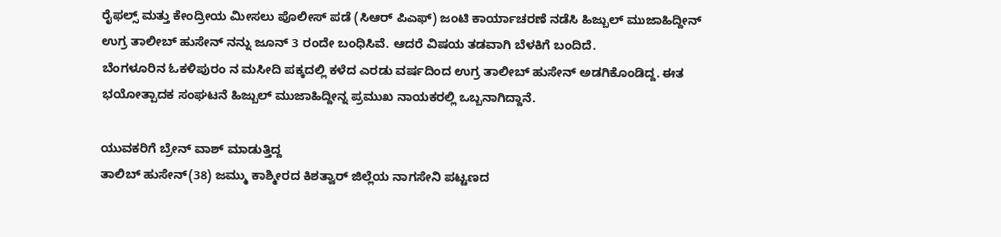ರೈಫಲ್ಸ್ ಮತ್ತು ಕೇಂದ್ರೀಯ ಮೀಸಲು ಪೊಲೀಸ್ ಪಡೆ (ಸಿಆರ್ ಪಿಎಫ್) ಜಂಟಿ ಕಾರ್ಯಾಚರಣೆ ನಡೆಸಿ ಹಿಜ್ಬುಲ್ ಮುಜಾಹಿದ್ದೀನ್ ಉಗ್ರ ತಾಲೀಬ್ ಹುಸೇನ್ ನನ್ನು ಜೂನ್ 3 ರಂದೇ ಬಂಧಿಸಿವೆ. ಆದರೆ ವಿಷಯ ತಡವಾಗಿ ಬೆಳಕಿಗೆ ಬಂದಿದೆ.
ಬೆಂಗಳೂರಿನ ಓಕಳಿಪುರಂ ನ ಮಸೀದಿ ಪಕ್ಕದಲ್ಲಿ ಕಳೆದ ಎರಡು ವರ್ಷದಿಂದ ಉಗ್ರ ತಾಲೀಬ್ ಹುಸೇನ್ ಅಡಗಿಕೊಂಡಿದ್ದ. ಈತ ಭಯೋತ್ಪಾದಕ ಸಂಘಟನೆ ಹಿಜ್ಬುಲ್ ಮುಜಾಹಿದ್ದೀನ್ನ ಪ್ರಮುಖ ನಾಯಕರಲ್ಲಿ ಒಬ್ಬನಾಗಿದ್ದಾನೆ.

ಯುವಕರಿಗೆ ಬ್ರೇನ್ ವಾಶ್ ಮಾಡುತ್ತಿದ್ದ
ತಾಲಿಬ್ ಹುಸೇನ್(38) ಜಮ್ಮು ಕಾಶ್ಮೀರದ ಕಿಶತ್ವಾರ್ ಜಿಲ್ಲೆಯ ನಾಗಸೇನಿ ಪಟ್ಟಣದ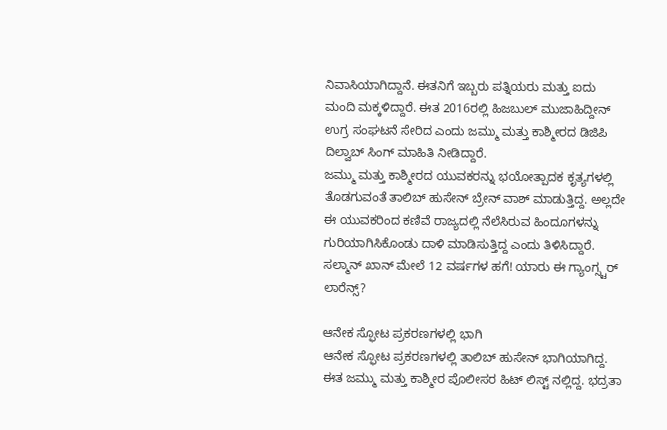ನಿವಾಸಿಯಾಗಿದ್ದಾನೆ. ಈತನಿಗೆ ಇಬ್ಬರು ಪತ್ನಿಯರು ಮತ್ತು ಐದು ಮಂದಿ ಮಕ್ಕಳಿದ್ದಾರೆ. ಈತ 2016ರಲ್ಲಿ ಹಿಜಬುಲ್ ಮುಜಾಹಿದ್ದೀನ್ ಉಗ್ರ ಸಂಘಟನೆ ಸೇರಿದ ಎಂದು ಜಮ್ಮು ಮತ್ತು ಕಾಶ್ಮೀರದ ಡಿಜಿಪಿ ದಿಲ್ವಾಬ್ ಸಿಂಗ್ ಮಾಹಿತಿ ನೀಡಿದ್ದಾರೆ.
ಜಮ್ಮು ಮತ್ತು ಕಾಶ್ಮೀರದ ಯುವಕರನ್ನು ಭಯೋತ್ಪಾದಕ ಕೃತ್ಯಗಳಲ್ಲಿ ತೊಡಗುವಂತೆ ತಾಲಿಬ್ ಹುಸೇನ್ ಬ್ರೇನ್ ವಾಶ್ ಮಾಡುತ್ತಿದ್ದ. ಅಲ್ಲದೇ ಈ ಯುವಕರಿಂದ ಕಣಿವೆ ರಾಜ್ಯದಲ್ಲಿ ನೆಲೆಸಿರುವ ಹಿಂದೂಗಳನ್ನು ಗುರಿಯಾಗಿಸಿಕೊಂಡು ದಾಳಿ ಮಾಡಿಸುತ್ತಿದ್ದ ಎಂದು ತಿಳಿಸಿದ್ದಾರೆ.
ಸಲ್ಮಾನ್ ಖಾನ್ ಮೇಲೆ 12 ವರ್ಷಗಳ ಹಗೆ! ಯಾರು ಈ ಗ್ಯಾಂಗ್ಸ್ಟರ್ ಲಾರೆನ್ಸ್?

ಆನೇಕ ಸ್ಫೋಟ ಪ್ರಕರಣಗಳಲ್ಲಿ ಭಾಗಿ
ಆನೇಕ ಸ್ಫೋಟ ಪ್ರಕರಣಗಳಲ್ಲಿ ತಾಲಿಬ್ ಹುಸೇನ್ ಭಾಗಿಯಾಗಿದ್ದ. ಈತ ಜಮ್ಮು ಮತ್ತು ಕಾಶ್ಮೀರ ಪೊಲೀಸರ ಹಿಟ್ ಲಿಸ್ಟ್ ನಲ್ಲಿದ್ದ. ಭದ್ರತಾ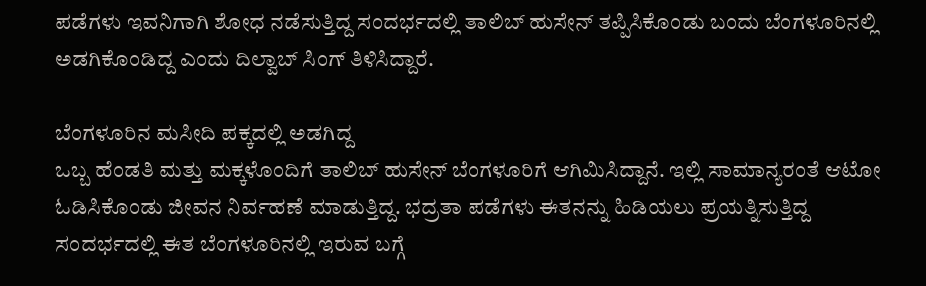ಪಡೆಗಳು ಇವನಿಗಾಗಿ ಶೋಧ ನಡೆಸುತ್ತಿದ್ದ ಸಂದರ್ಭದಲ್ಲಿ ತಾಲಿಬ್ ಹುಸೇನ್ ತಪ್ಪಿಸಿಕೊಂಡು ಬಂದು ಬೆಂಗಳೂರಿನಲ್ಲಿ ಅಡಗಿಕೊಂಡಿದ್ದ ಎಂದು ದಿಲ್ವಾಬ್ ಸಿಂಗ್ ತಿಳಿಸಿದ್ದಾರೆ.

ಬೆಂಗಳೂರಿನ ಮಸೀದಿ ಪಕ್ಕದಲ್ಲಿ ಅಡಗಿದ್ದ
ಒಬ್ಬ ಹೆಂಡತಿ ಮತ್ತು ಮಕ್ಕಳೊಂದಿಗೆ ತಾಲಿಬ್ ಹುಸೇನ್ ಬೆಂಗಳೂರಿಗೆ ಆಗಿಮಿಸಿದ್ದಾನೆ. ಇಲ್ಲಿ ಸಾಮಾನ್ಯರಂತೆ ಆಟೋ ಓಡಿಸಿಕೊಂಡು ಜೀವನ ನಿರ್ವಹಣೆ ಮಾಡುತ್ತಿದ್ದ. ಭದ್ರತಾ ಪಡೆಗಳು ಈತನನ್ನು ಹಿಡಿಯಲು ಪ್ರಯತ್ನಿಸುತ್ತಿದ್ದ ಸಂದರ್ಭದಲ್ಲಿ ಈತ ಬೆಂಗಳೂರಿನಲ್ಲಿ ಇರುವ ಬಗ್ಗೆ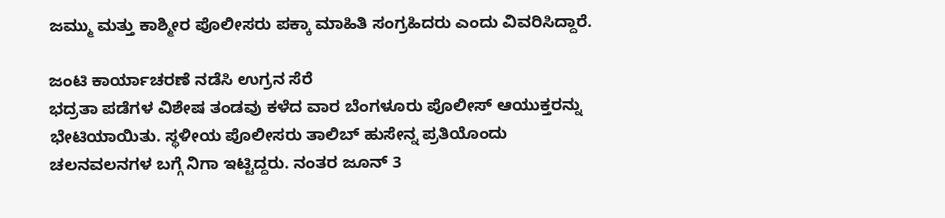ಜಮ್ಮು ಮತ್ತು ಕಾಶ್ಮೀರ ಪೊಲೀಸರು ಪಕ್ಕಾ ಮಾಹಿತಿ ಸಂಗ್ರಹಿದರು ಎಂದು ವಿವರಿಸಿದ್ದಾರೆ.

ಜಂಟಿ ಕಾರ್ಯಾಚರಣೆ ನಡೆಸಿ ಉಗ್ರನ ಸೆರೆ
ಭದ್ರತಾ ಪಡೆಗಳ ವಿಶೇಷ ತಂಡವು ಕಳೆದ ವಾರ ಬೆಂಗಳೂರು ಪೊಲೀಸ್ ಆಯುಕ್ತರನ್ನು ಭೇಟಿಯಾಯಿತು. ಸ್ಥಳೀಯ ಪೊಲೀಸರು ತಾಲಿಬ್ ಹುಸೇನ್ನ ಪ್ರತಿಯೊಂದು ಚಲನವಲನಗಳ ಬಗ್ಗೆ ನಿಗಾ ಇಟ್ಟಿದ್ದರು. ನಂತರ ಜೂನ್ 3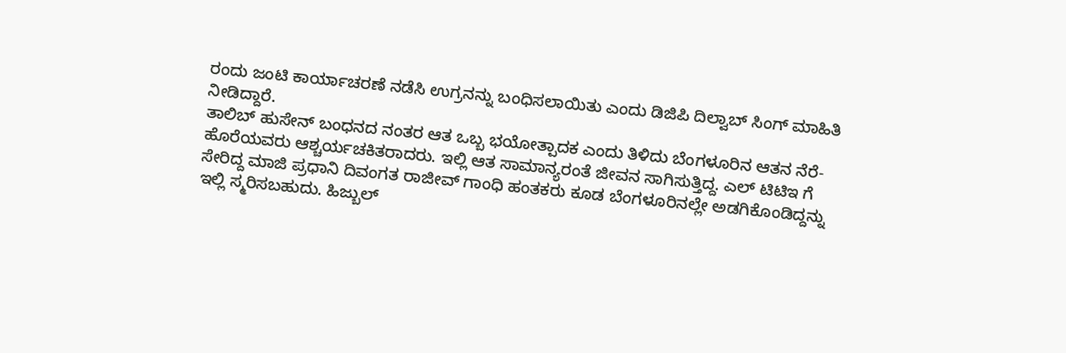ರಂದು ಜಂಟಿ ಕಾರ್ಯಾಚರಣೆ ನಡೆಸಿ ಉಗ್ರನನ್ನು ಬಂಧಿಸಲಾಯಿತು ಎಂದು ಡಿಜಿಪಿ ದಿಲ್ವಾಬ್ ಸಿಂಗ್ ಮಾಹಿತಿ ನೀಡಿದ್ದಾರೆ.
ತಾಲಿಬ್ ಹುಸೇನ್ ಬಂಧನದ ನಂತರ ಆತ ಒಬ್ಬ ಭಯೋತ್ಪಾದಕ ಎಂದು ತಿಳಿದು ಬೆಂಗಳೂರಿನ ಆತನ ನೆರೆ-ಹೊರೆಯವರು ಆಶ್ಚರ್ಯಚಕಿತರಾದರು. ಇಲ್ಲಿ ಆತ ಸಾಮಾನ್ಯರಂತೆ ಜೀವನ ಸಾಗಿಸುತ್ತಿದ್ದ. ಎಲ್ ಟಿಟಿಇ ಗೆ ಸೇರಿದ್ದ ಮಾಜಿ ಪ್ರಧಾನಿ ದಿವಂಗತ ರಾಜೀವ್ ಗಾಂಧಿ ಹಂತಕರು ಕೂಡ ಬೆಂಗಳೂರಿನಲ್ಲೇ ಅಡಗಿಕೊಂಡಿದ್ದನ್ನು ಇಲ್ಲಿ ಸ್ಮರಿಸಬಹುದು. ಹಿಜ್ಬುಲ್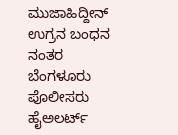ಮುಜಾಹಿದ್ದೀನ್ ಉಗ್ರನ ಬಂಧನ ನಂತರ ಬೆಂಗಳೂರು ಪೊಲೀಸರು ಹೈಅಲರ್ಟ್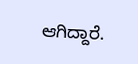ಆಗಿದ್ದಾರೆ.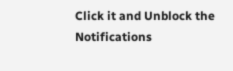Click it and Unblock the Notifications